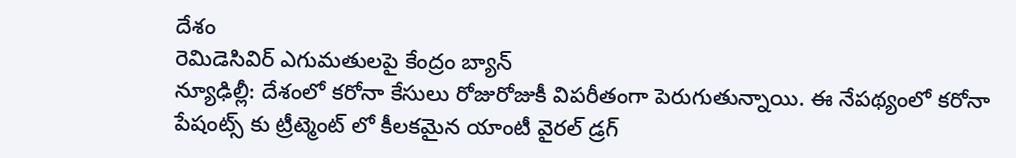దేశం
రెమిడెసివిర్ ఎగుమతులపై కేంద్రం బ్యాన్
న్యూఢిల్లీ: దేశంలో కరోనా కేసులు రోజురోజుకీ విపరీతంగా పెరుగుతున్నాయి. ఈ నేపథ్యంలో కరోనా పేషంట్స్ కు ట్రీట్మెంట్ లో కీలకమైన యాంటీ వైరల్ డ్రగ్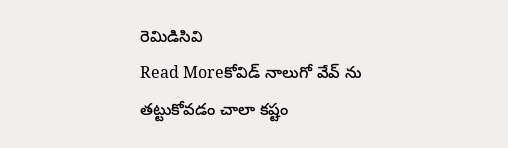రెమిడిసివి
Read Moreకోవిడ్ నాలుగో వేవ్ ను తట్టుకోవడం చాలా కష్టం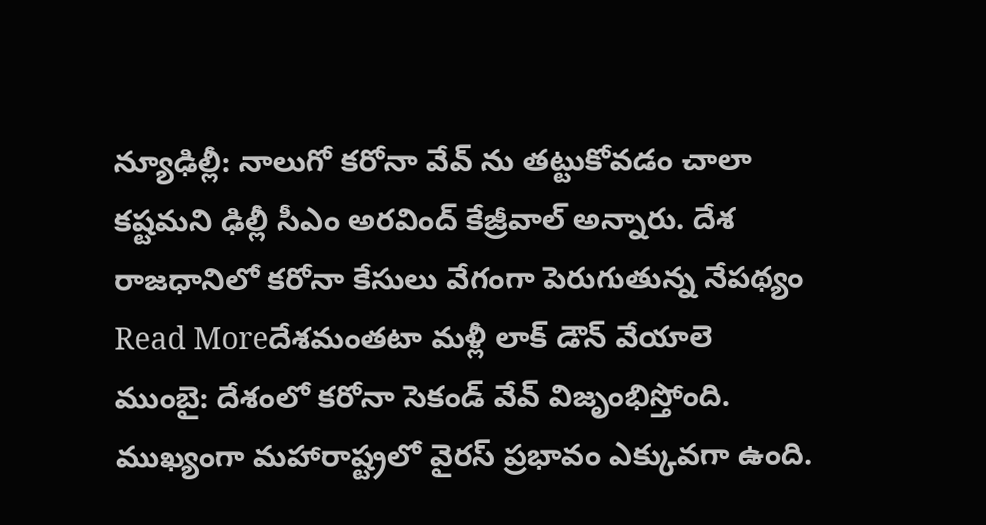న్యూఢిల్లీ: నాలుగో కరోనా వేవ్ ను తట్టుకోవడం చాలా కష్టమని ఢిల్లీ సీఎం అరవింద్ కేజ్రీవాల్ అన్నారు. దేశ రాజధానిలో కరోనా కేసులు వేగంగా పెరుగుతున్న నేపథ్యం
Read Moreదేశమంతటా మళ్లీ లాక్ డౌన్ వేయాలె
ముంబై: దేశంలో కరోనా సెకండ్ వేవ్ విజృంభిస్తోంది. ముఖ్యంగా మహారాష్ట్రలో వైరస్ ప్రభావం ఎక్కువగా ఉంది.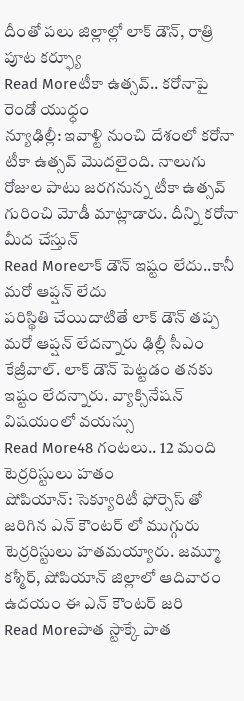దీంతో పలు జిల్లాల్లో లాక్ డౌన్, రాత్రి పూట కర్ఫ్యూ
Read Moreటీకా ఉత్సవ్.. కరోనాపై రెండో యుధ్ధం
న్యూఢిల్లీ: ఇవాళ్టి నుంచి దేశంలో కరోనా టీకా ఉత్సవ్ మొదలైంది. నాలుగు రోజుల పాటు జరగనున్న టీకా ఉత్సవ్ గురించి మోడీ మాట్లాడారు. దీన్ని కరోనా మీద చేస్తున్
Read Moreలాక్ డౌన్ ఇష్టం లేదు..కానీ మరో ఆప్షన్ లేదు
పరిస్థితి చేయిదాటితే లాక్ డౌన్ తప్ప మరో ఆప్షన్ లేదన్నారు ఢిల్లీ సీఎం కేజ్రీవాల్. లాక్ డౌన్ పెట్టడం తనకు ఇష్టం లేదన్నారు. వ్యాక్సినేషన్ విషయంలో వయస్సు
Read More48 గంటలు.. 12 మంది టెర్రరిస్టులు హతం
షోపియాన్: సెక్యూరిటీ ఫోర్సెస్ తో జరిగిన ఎన్ కౌంటర్ లో ముగ్గురు టెర్రరిస్టులు హతమయ్యారు. జమ్మూ కశ్మీర్, షోపియాన్ జిల్లాలో ఆదివారం ఉదయం ఈ ఎన్ కౌంటర్ జరి
Read Moreపాత స్టాక్కే పాత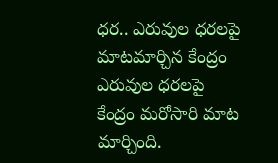ధర.. ఎరువుల ధరలపై మాటమార్చిన కేంద్రం
ఎరువుల ధరలపై కేంద్రం మరోసారి మాట మార్చింది.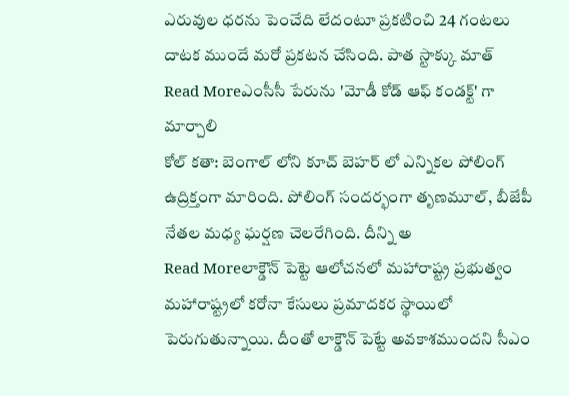ఎరువుల ధరను పెంచేది లేదంటూ ప్రకటించి 24 గంటలు దాటక ముందే మరో ప్రకటన చేసింది. పాత స్టాక్కు మాత్
Read Moreఎంసీసీ పేరును 'మోడీ కోడ్ ఆఫ్ కండక్ట్' గా మార్చాలి
కోల్ కతా: బెంగాల్ లోని కూచ్ బెహర్ లో ఎన్నికల పోలింగ్ ఉద్రిక్తంగా మారింది. పోలింగ్ సందర్భంగా తృణమూల్, బీజేపీ నేతల మధ్య ఘర్షణ చెలరేగింది. దీన్ని అ
Read Moreలాక్డౌన్ పెట్టె ఆలోచనలో మహారాష్ట్ర ప్రభుత్వం
మహారాష్ట్రలో కరోనా కేసులు ప్రమాదకర స్థాయిలో పెరుగుతున్నాయి. దీంతో లాక్డౌన్ పెట్టే అవకాశముందని సీఎం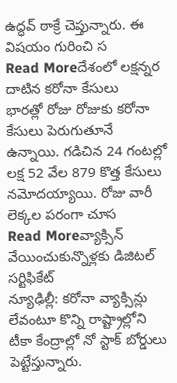ఉద్ధవ్ ఠాక్రే చెప్తున్నారు. ఈ విషయం గురించి స
Read Moreదేశంలో లక్షన్నర దాటిన కరోనా కేసులు
భారత్లో రోజు రోజుకు కరోనా కేసులు పెరుగుతూనే ఉన్నాయి. గడిచిన 24 గంటల్లో లక్ష 52 వేల 879 కొత్త కేసులు నమోదయ్యాయి. రోజు వారీ లెక్కల పరంగా చూస
Read Moreవ్యాక్సిన్ వేయించుకున్నొళ్లకు డిజిటల్ సర్టిఫికేట్
న్యూఢిల్లీ: కరోనా వ్యాక్సిన్లు లేవంటూ కొన్ని రాష్ట్రాల్లోని టీకా కేంద్రాల్లో నో స్టాక్ బోర్డులు పెట్టేస్తున్నారు.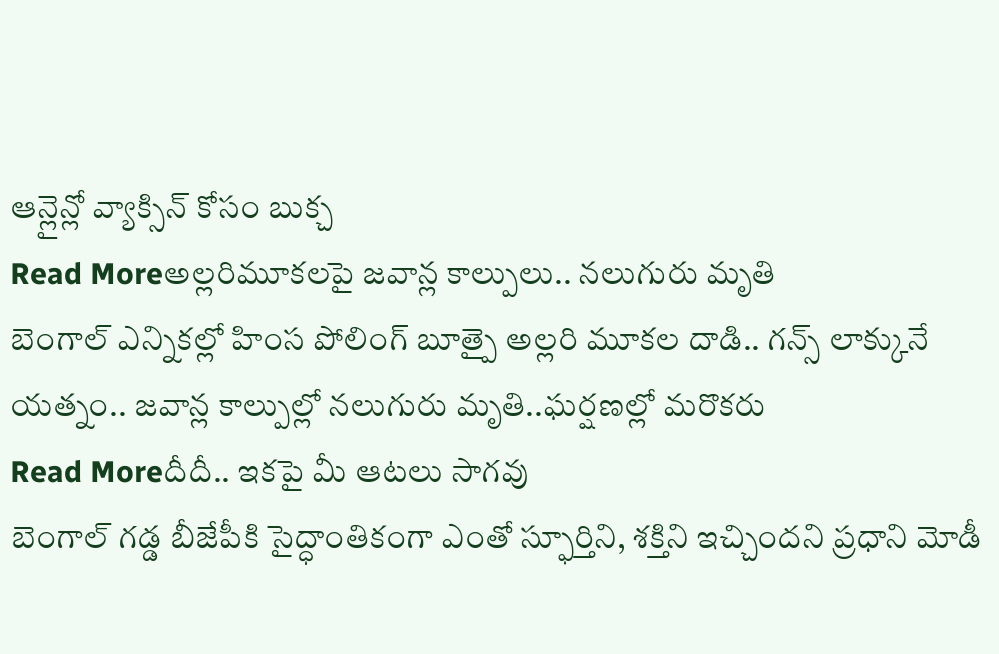ఆన్లైన్లో వ్యాక్సిన్ కోసం బుక్చ
Read Moreఅల్లరిమూకలపై జవాన్ల కాల్పులు.. నలుగురు మృతి
బెంగాల్ ఎన్నికల్లో హింస పోలింగ్ బూత్పై అల్లరి మూకల దాడి.. గన్స్ లాక్కునే యత్నం.. జవాన్ల కాల్పుల్లో నలుగురు మృతి..ఘర్షణల్లో మరొకరు
Read Moreదీదీ.. ఇకపై మీ ఆటలు సాగవు
బెంగాల్ గడ్డ బీజేపీకి సైద్ధాంతికంగా ఎంతో స్ఫూర్తిని, శక్తిని ఇచ్చిందని ప్రధాని మోడీ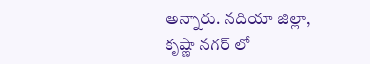అన్నారు. నదియా జిల్లా, కృష్ణా నగర్ లో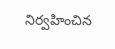నిర్వహించిన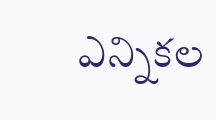ఎన్నికల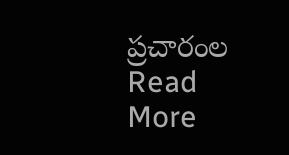ప్రచారంల
Read More